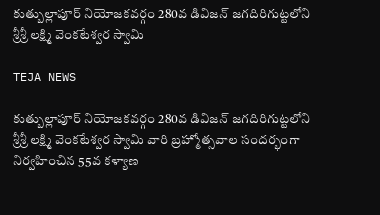కుత్బుల్లాపూర్ నియోజకవర్గం 280వ డివిజన్ జగదిరిగుట్టలోని శ్రీశ్రీ లక్ష్మి వెంకటేశ్వర స్వామి

TEJA NEWS

కుత్బుల్లాపూర్ నియోజకవర్గం 280వ డివిజన్ జగదిరిగుట్టలోని శ్రీశ్రీ లక్ష్మి వెంకటేశ్వర స్వామి వారి బ్రహ్మోత్సవాల సందర్భంగా నిర్వహించిన 55వ కళ్యాణ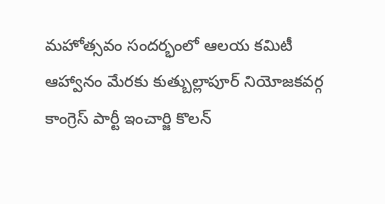మహోత్సవం సందర్భంలో ఆలయ కమిటీ ఆహ్వానం మేరకు కుత్బుల్లాపూర్ నియోజకవర్గ కాంగ్రెస్ పార్టీ ఇంచార్జి కొలన్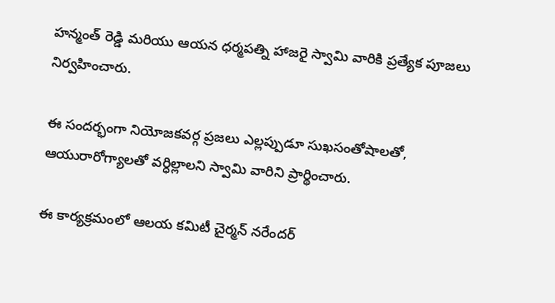హన్మంత్ రెడ్డి మరియు ఆయన ధర్మపత్ని హాజరై స్వామి వారికి ప్రత్యేక పూజలు నిర్వహించారు.

ఈ సందర్భంగా నియోజకవర్గ ప్రజలు ఎల్లప్పుడూ సుఖసంతోషాలతో, ఆయురారోగ్యాలతో వర్ధిల్లాలని స్వామి వారిని ప్రార్థించారు.

ఈ కార్యక్రమంలో ఆలయ కమిటీ చైర్మన్ నరేందర్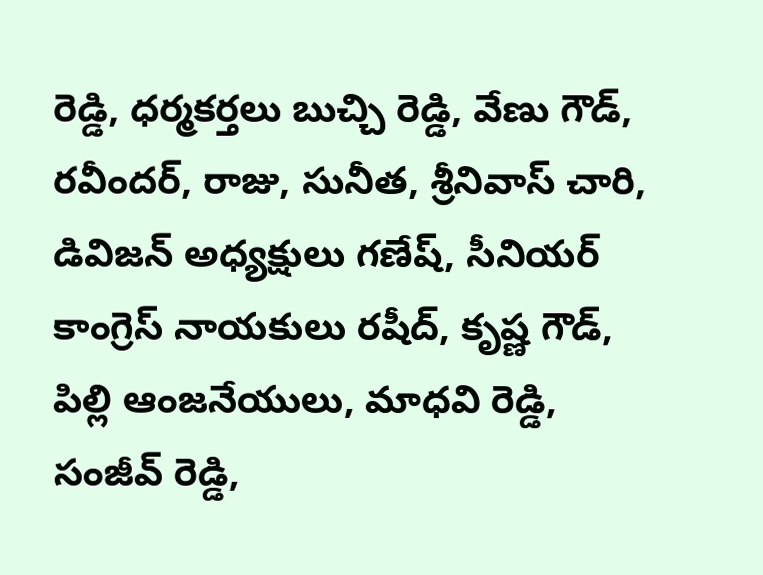రెడ్డి, ధర్మకర్తలు బుచ్చి రెడ్డి, వేణు గౌడ్, రవీందర్, రాజు, సునీత, శ్రీనివాస్ చారి, డివిజన్ అధ్యక్షులు గణేష్, సీనియర్ కాంగ్రెస్ నాయకులు రషీద్, కృష్ణ గౌడ్, పిల్లి ఆంజనేయులు, మాధవి రెడ్డి, సంజీవ్ రెడ్డి,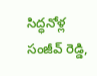సిద్ధనోళ్ల సంజీవ్ రెడ్డి,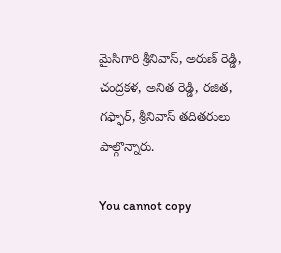మైసిగారి శ్రీనివాస్, అరుణ్ రెడ్డి, చంద్రకళ, అనిత రెడ్డి, రజిత, గఫ్ఫార్, శ్రీనివాస్ తదితరులు పాల్గొన్నారు.

You cannot copy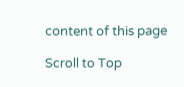content of this page

Scroll to Top